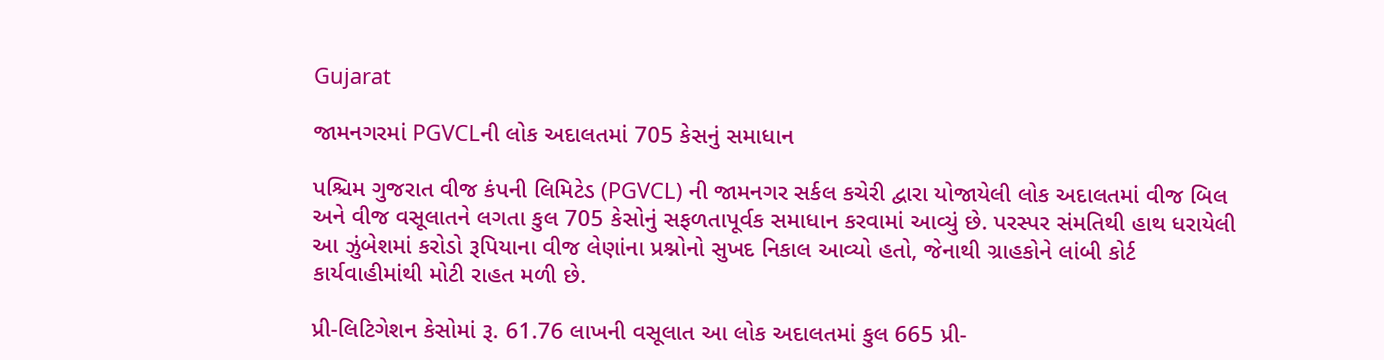Gujarat

જામનગરમાં PGVCLની લોક અદાલતમાં 705 કેસનું સમાધાન

પશ્ચિમ ગુજરાત વીજ કંપની લિમિટેડ (PGVCL) ની જામનગર સર્કલ કચેરી દ્વારા યોજાયેલી લોક અદાલતમાં વીજ બિલ અને વીજ વસૂલાતને લગતા કુલ 705 કેસોનું સફળતાપૂર્વક સમાધાન કરવામાં આવ્યું છે. પરસ્પર સંમતિથી હાથ ધરાયેલી આ ઝુંબેશમાં કરોડો રૂપિયાના વીજ લેણાંના પ્રશ્નોનો સુખદ નિકાલ આવ્યો હતો, જેનાથી ગ્રાહકોને લાંબી કોર્ટ કાર્યવાહીમાંથી મોટી રાહત મળી છે.

પ્રી-લિટિગેશન કેસોમાં રૂ. 61.76 લાખની વસૂલાત આ લોક અદાલતમાં કુલ 665 પ્રી-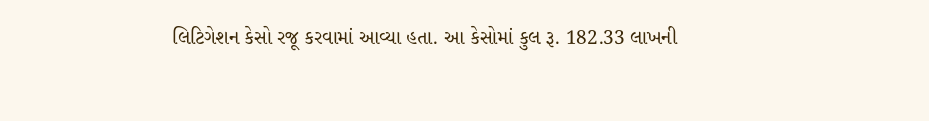લિટિગેશન કેસો રજૂ કરવામાં આવ્યા હતા. આ કેસોમાં કુલ રૂ. 182.33 લાખની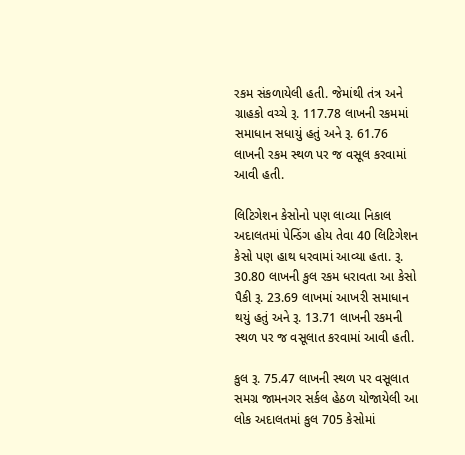રકમ સંકળાયેલી હતી. જેમાંથી તંત્ર અને ગ્રાહકો વચ્ચે રૂ. 117.78 લાખની રકમમાં સમાધાન સધાયું હતું અને રૂ. 61.76 લાખની રકમ સ્થળ પર જ વસૂલ કરવામાં આવી હતી.

લિટિગેશન કેસોનો પણ લાવ્યા નિકાલ અદાલતમાં પેન્ડિંગ હોય તેવા 40 લિટિગેશન કેસો પણ હાથ ધરવામાં આવ્યા હતા. રૂ. 30.80 લાખની કુલ રકમ ધરાવતા આ કેસો પૈકી રૂ. 23.69 લાખમાં આખરી સમાધાન થયું હતું અને રૂ. 13.71 લાખની રકમની સ્થળ પર જ વસૂલાત કરવામાં આવી હતી.

કુલ રૂ. 75.47 લાખની સ્થળ પર વસૂલાત સમગ્ર જામનગર સર્કલ હેઠળ યોજાયેલી આ લોક અદાલતમાં કુલ 705 કેસોમાં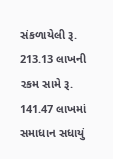સંકળાયેલી રૂ. 213.13 લાખની રકમ સામે રૂ. 141.47 લાખમાં સમાધાન સધાયું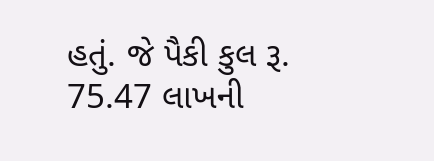હતું. જે પૈકી કુલ રૂ. 75.47 લાખની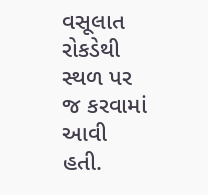વસૂલાત રોકડેથી સ્થળ પર જ કરવામાં આવી હતી.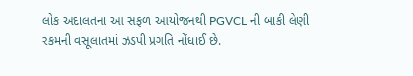લોક અદાલતના આ સફળ આયોજનથી PGVCL ની બાકી લેણી રકમની વસૂલાતમાં ઝડપી પ્રગતિ નોંધાઈ છે.